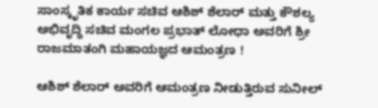ಸಾಂಸ್ಕೃತಿಕ ಕಾರ್ಯ ಸಚಿವ ಆಶಿಶ್ ಶೆಲಾರ್ ಮತ್ತು ಕೌಶಲ್ಯ ಅಭಿವೃದ್ಧಿ ಸಚಿವ ಮಂಗಲ ಪ್ರಭಾತ್ ಲೋಧಾ ಅವರಿಗೆ ಶ್ರೀ ರಾಜಮಾತಂಗಿ ಮಹಾಯಜ್ಞದ ಆಮಂತ್ರಣ !

ಆಶಿಶ್ ಶೆಲಾರ್ ಅವರಿಗೆ ಆಮಂತ್ರಣ ನೀಡುತ್ತಿರುವ ಸುನೀಲ್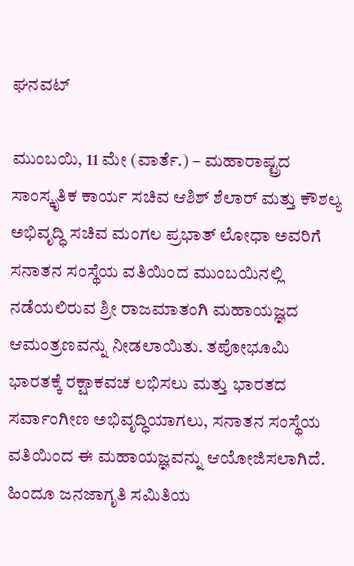ಘನವಟ್

ಮುಂಬಯಿ, 11 ಮೇ (ವಾರ್ತೆ.) – ಮಹಾರಾಷ್ಟ್ರದ ಸಾಂಸ್ಕೃತಿಕ ಕಾರ್ಯ ಸಚಿವ ಆಶಿಶ್ ಶೆಲಾರ್ ಮತ್ತು ಕೌಶಲ್ಯ ಅಭಿವೃದ್ಧಿ ಸಚಿವ ಮಂಗಲ ಪ್ರಭಾತ್ ಲೋಧಾ ಅವರಿಗೆ ಸನಾತನ ಸಂಸ್ಥೆಯ ವತಿಯಿಂದ ಮುಂಬಯಿನಲ್ಲಿ ನಡೆಯಲಿರುವ ಶ್ರೀ ರಾಜಮಾತಂಗಿ ಮಹಾಯಜ್ಞದ ಆಮಂತ್ರಣವನ್ನು ನೀಡಲಾಯಿತು. ತಪೋಭೂಮಿ ಭಾರತಕ್ಕೆ ರಕ್ಷಾಕವಚ ಲಭಿಸಲು ಮತ್ತು ಭಾರತದ ಸರ್ವಾಂಗೀಣ ಅಭಿವೃದ್ಧಿಯಾಗಲು, ಸನಾತನ ಸಂಸ್ಥೆಯ ವತಿಯಿಂದ ಈ ಮಹಾಯಜ್ಞವನ್ನು ಆಯೋಜಿಸಲಾಗಿದೆ.
ಹಿಂದೂ ಜನಜಾಗೃತಿ ಸಮಿತಿಯ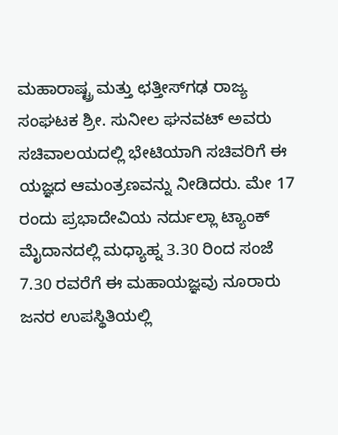ಮಹಾರಾಷ್ಟ್ರ ಮತ್ತು ಛತ್ತೀಸ್‌ಗಢ ರಾಜ್ಯ ಸಂಘಟಕ ಶ್ರೀ. ಸುನೀಲ ಘನವಟ್ ಅವರು ಸಚಿವಾಲಯದಲ್ಲಿ ಭೇಟಿಯಾಗಿ ಸಚಿವರಿಗೆ ಈ ಯಜ್ಞದ ಆಮಂತ್ರಣವನ್ನು ನೀಡಿದರು. ಮೇ 17 ರಂದು ಪ್ರಭಾದೇವಿಯ ನರ್ದುಲ್ಲಾ ಟ್ಯಾಂಕ್ ಮೈದಾನದಲ್ಲಿ ಮಧ್ಯಾಹ್ನ 3.30 ರಿಂದ ಸಂಜೆ 7.30 ರವರೆಗೆ ಈ ಮಹಾಯಜ್ಞವು ನೂರಾರು ಜನರ ಉಪಸ್ಥಿತಿಯಲ್ಲಿ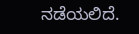ನಡೆಯಲಿದೆ.